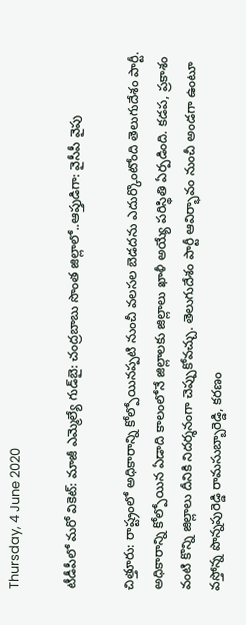Thursday, 4 June 2020

టీడీపీలో మరో వికెట్: మాజీ ఎమ్మెల్యే గుడ్‌బై: చంద్రబాబు సొంత జిల్లాలో..ఆప్తుడిగా: వైసీపీ వైపు

చిత్తూరు: రాష్ట్రంలో అధికారాన్ని కోల్పోయినప్పటి నుంచీ వలసల బెడదను ఎదుర్కొంటోంది తెలుగుదేశం పార్టీ. అధికారాన్ని కోల్పోయిన ఏడాది కాలంలోనే జిల్లాలకు జిల్లాలు ఖాళీ అయ్యే పరిస్థితి ఏర్పడింది. కడప, ప్రకాశం వంటి కొన్ని జిల్లాలు దీనికి నిదర్శనంగా చెప్పుకోవచ్చు. తెలుగుదేశం పార్టీ ఆవిర్భావం నుంచీ అండగా ఉంటూ వస్తోన్న పొన్నపురెడ్డి రామసుబ్బారెడ్డి, కరణం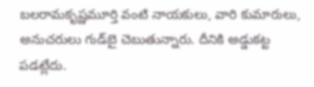బలరామకృష్ణమూర్తి వంటి నాయకులు, వారి కుమారులు, అనుచరులు గుడ్‌బై చెబుతున్నారు. దీనికి అడ్డుకట్ట పడట్లేదు.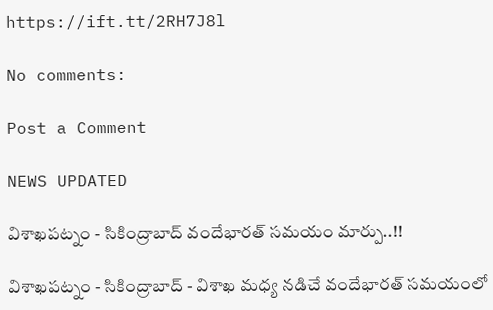https://ift.tt/2RH7J8l

No comments:

Post a Comment

NEWS UPDATED

విశాఖపట్నం - సికింద్రాబాద్ వందేభారత్ సమయం మార్పు..!!

విశాఖపట్నం - సికింద్రాబాద్ - విశాఖ మధ్య నడిచే వందేభారత్ సమయంలో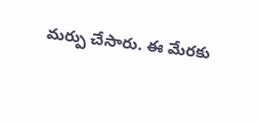మర్పు చేసారు. ఈ మేరకు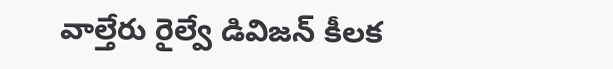వాల్తేరు రైల్వే డివిజన్ కీలక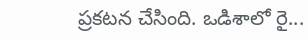ప్రకటన చేసింది. ఒడిశాలో రై...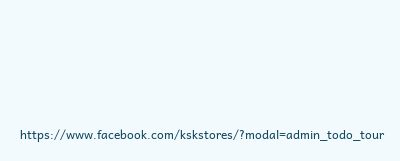https://www.facebook.com/kskstores/?modal=admin_todo_tour